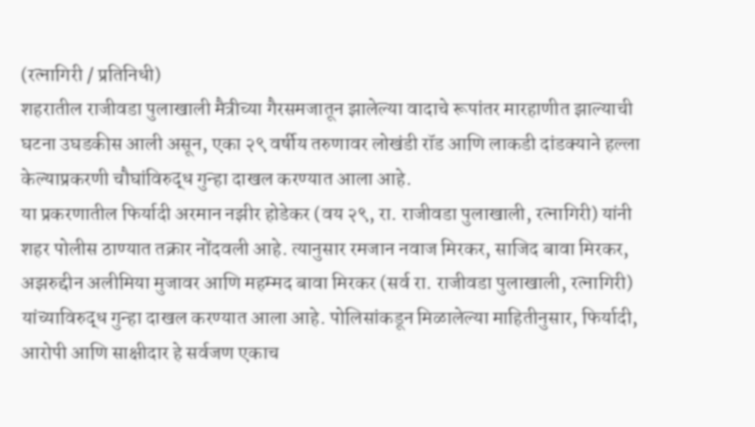(रत्नागिरी / प्रतिनिधी)
शहरातील राजीवडा पुलाखाली मैत्रीच्या गैरसमजातून झालेल्या वादाचे रूपांतर मारहाणीत झाल्याची घटना उघडकीस आली असून, एका २९ वर्षीय तरुणावर लोखंडी रॉड आणि लाकडी दांडक्याने हल्ला केल्याप्रकरणी चौघांविरुद्ध गुन्हा दाखल करण्यात आला आहे.
या प्रकरणातील फिर्यादी अरमान नझीर होडेकर (वय २९, रा. राजीवडा पुलाखाली, रत्नागिरी) यांनी शहर पोलीस ठाण्यात तक्रार नोंदवली आहे. त्यानुसार रमजान नवाज मिरकर, साजिद बावा मिरकर, अझरुद्दीन अलीमिया मुजावर आणि महम्मद बावा मिरकर (सर्व रा. राजीवडा पुलाखाली, रत्नागिरी) यांच्याविरुद्ध गुन्हा दाखल करण्यात आला आहे. पोलिसांकडून मिळालेल्या माहितीनुसार, फिर्यादी, आरोपी आणि साक्षीदार हे सर्वजण एकाच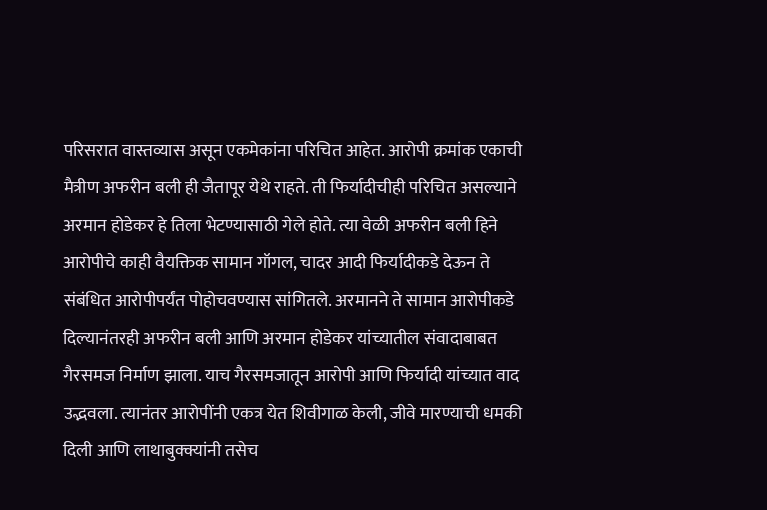परिसरात वास्तव्यास असून एकमेकांना परिचित आहेत. आरोपी क्रमांक एकाची मैत्रीण अफरीन बली ही जैतापूर येथे राहते. ती फिर्यादीचीही परिचित असल्याने अरमान होडेकर हे तिला भेटण्यासाठी गेले होते. त्या वेळी अफरीन बली हिने आरोपीचे काही वैयक्तिक सामान गॉगल, चादर आदी फिर्यादीकडे देऊन ते संबंधित आरोपीपर्यंत पोहोचवण्यास सांगितले. अरमानने ते सामान आरोपीकडे दिल्यानंतरही अफरीन बली आणि अरमान होडेकर यांच्यातील संवादाबाबत गैरसमज निर्माण झाला. याच गैरसमजातून आरोपी आणि फिर्यादी यांच्यात वाद उद्भवला. त्यानंतर आरोपींनी एकत्र येत शिवीगाळ केली, जीवे मारण्याची धमकी दिली आणि लाथाबुक्क्यांनी तसेच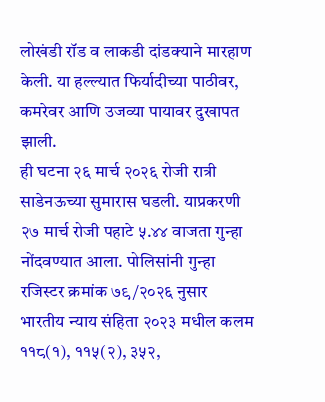लोखंडी रॉड व लाकडी दांडक्याने मारहाण केली. या हल्ल्यात फिर्यादीच्या पाठीवर, कमरेवर आणि उजव्या पायावर दुखापत झाली.
ही घटना २६ मार्च २०२६ रोजी रात्री साडेनऊच्या सुमारास घडली. याप्रकरणी २७ मार्च रोजी पहाटे ५.४४ वाजता गुन्हा नोंदवण्यात आला. पोलिसांनी गुन्हा रजिस्टर क्रमांक ७९/२०२६ नुसार भारतीय न्याय संहिता २०२३ मधील कलम ११८(१), ११५(२), ३५२,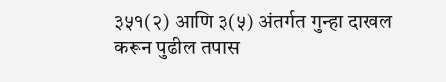३५१(२) आणि ३(५) अंतर्गत गुन्हा दाखल करून पुढील तपास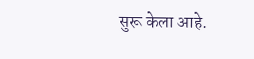सुरू केला आहे.